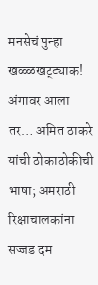मनसेचं पुन्हा खळ्ळखट्ट्याक! अंगावर आला तर… अमित ठाकरे यांची ठोकाठोकीची भाषा; अमराठी रिक्षाचालकांना सज्जड दम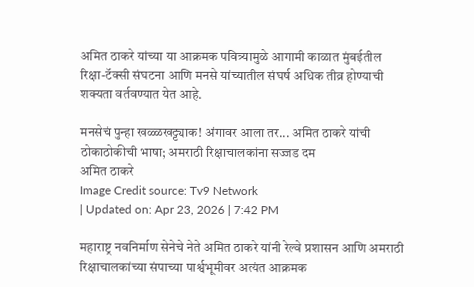अमित ठाकरे यांच्या या आक्रमक पवित्र्यामुळे आगामी काळात मुंबईतील रिक्षा-टॅक्सी संघटना आणि मनसे यांच्यातील संघर्ष अधिक तीव्र होण्याची शक्यता वर्तवण्यात येत आहे.

मनसेचं पुन्हा खळ्ळखट्ट्याक! अंगावर आला तर... अमित ठाकरे यांची ठोकाठोकीची भाषा; अमराठी रिक्षाचालकांना सज्जड दम
अमित ठाकरे
Image Credit source: Tv9 Network
| Updated on: Apr 23, 2026 | 7:42 PM

महाराष्ट्र नवनिर्माण सेनेचे नेते अमित ठाकरे यांनी रेल्वे प्रशासन आणि अमराठी रिक्षाचालकांच्या संपाच्या पार्श्वभूमीवर अत्यंत आक्रमक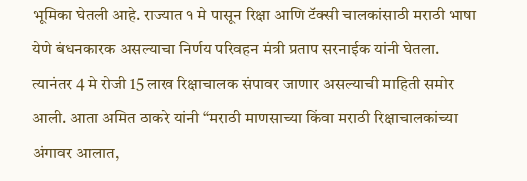भूमिका घेतली आहे. राज्यात १ मे पासून रिक्षा आणि टॅक्सी चालकांसाठी मराठी भाषा येणे बंधनकारक असल्याचा निर्णय परिवहन मंत्री प्रताप सरनाईक यांनी घेतला. त्यानंतर 4 मे रोजी 15 लाख रिक्षाचालक संपावर जाणार असल्याची माहिती समोर आली. आता अमित ठाकरे यांनी “मराठी माणसाच्या किंवा मराठी रिक्षाचालकांच्या अंगावर आलात,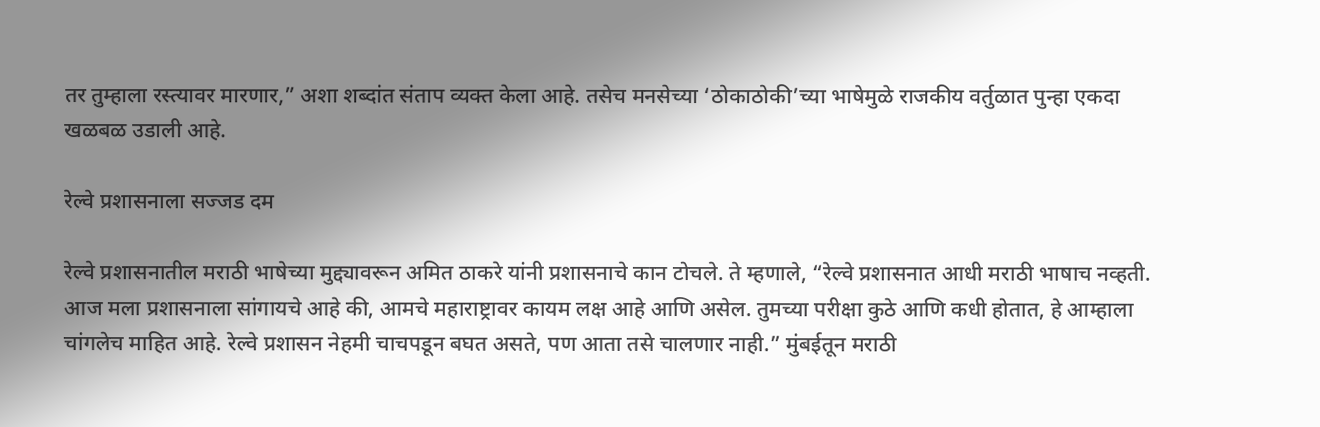तर तुम्हाला रस्त्यावर मारणार,” अशा शब्दांत संताप व्यक्त केला आहे. तसेच मनसेच्या ‘ठोकाठोकी’च्या भाषेमुळे राजकीय वर्तुळात पुन्हा एकदा खळबळ उडाली आहे.

रेल्वे प्रशासनाला सज्जड दम

रेल्वे प्रशासनातील मराठी भाषेच्या मुद्द्यावरून अमित ठाकरे यांनी प्रशासनाचे कान टोचले. ते म्हणाले, “रेल्वे प्रशासनात आधी मराठी भाषाच नव्हती. आज मला प्रशासनाला सांगायचे आहे की, आमचे महाराष्ट्रावर कायम लक्ष आहे आणि असेल. तुमच्या परीक्षा कुठे आणि कधी होतात, हे आम्हाला चांगलेच माहित आहे. रेल्वे प्रशासन नेहमी चाचपडून बघत असते, पण आता तसे चालणार नाही.” मुंबईतून मराठी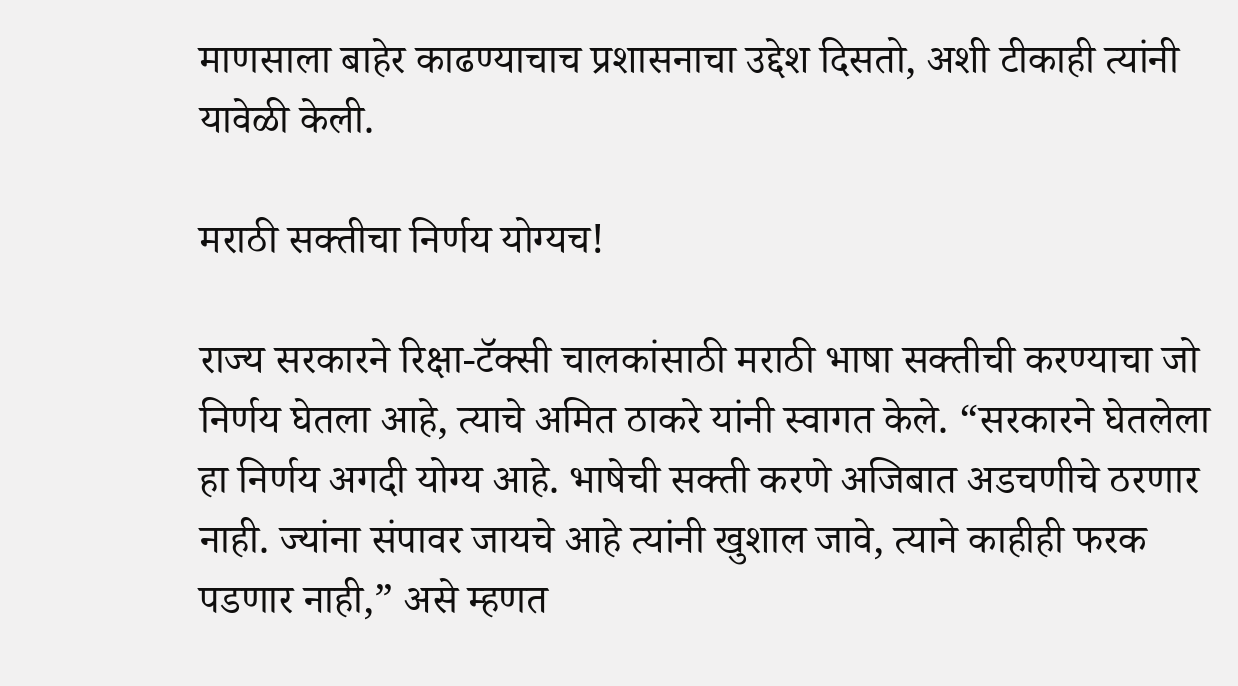माणसाला बाहेर काढण्याचाच प्रशासनाचा उद्देश दिसतो, अशी टीकाही त्यांनी यावेळी केली.

मराठी सक्तीचा निर्णय योग्यच!

राज्य सरकारने रिक्षा-टॅक्सी चालकांसाठी मराठी भाषा सक्तीची करण्याचा जो निर्णय घेतला आहे, त्याचे अमित ठाकरे यांनी स्वागत केले. “सरकारने घेतलेला हा निर्णय अगदी योग्य आहे. भाषेची सक्ती करणे अजिबात अडचणीचे ठरणार नाही. ज्यांना संपावर जायचे आहे त्यांनी खुशाल जावे, त्याने काहीही फरक पडणार नाही,” असे म्हणत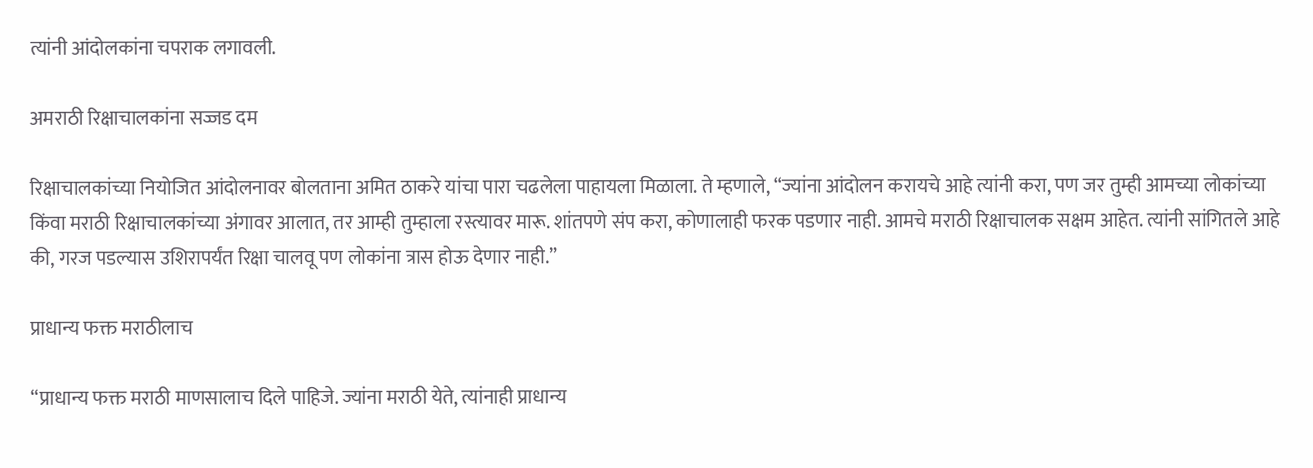त्यांनी आंदोलकांना चपराक लगावली.

अमराठी रिक्षाचालकांना सज्जड दम

रिक्षाचालकांच्या नियोजित आंदोलनावर बोलताना अमित ठाकरे यांचा पारा चढलेला पाहायला मिळाला. ते म्हणाले, “ज्यांना आंदोलन करायचे आहे त्यांनी करा, पण जर तुम्ही आमच्या लोकांच्या किंवा मराठी रिक्षाचालकांच्या अंगावर आलात, तर आम्ही तुम्हाला रस्त्यावर मारू. शांतपणे संप करा, कोणालाही फरक पडणार नाही. आमचे मराठी रिक्षाचालक सक्षम आहेत. त्यांनी सांगितले आहे की, गरज पडल्यास उशिरापर्यंत रिक्षा चालवू पण लोकांना त्रास होऊ देणार नाही.”

प्राधान्य फक्त मराठीलाच

“प्राधान्य फक्त मराठी माणसालाच दिले पाहिजे. ज्यांना मराठी येते, त्यांनाही प्राधान्य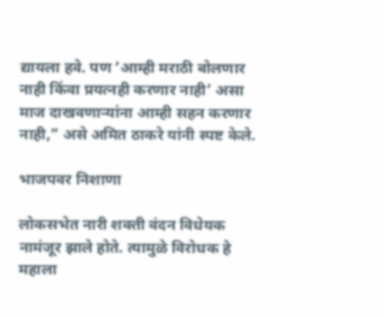द्यायला हवे. पण ‘आम्ही मराठी बोलणार नाही किंवा प्रयत्नही करणार नाही’ असा माज दाखवणाऱ्यांना आम्ही सहन करणार नाही,” असे अमित ठाकरे यांनी स्पष्ट केले.

भाजपवर निशाणा

लोकसभेत नारी शक्ती वंदन विधेयक नामंजूर झाले होते. त्यामुळे विरोधक हे महाला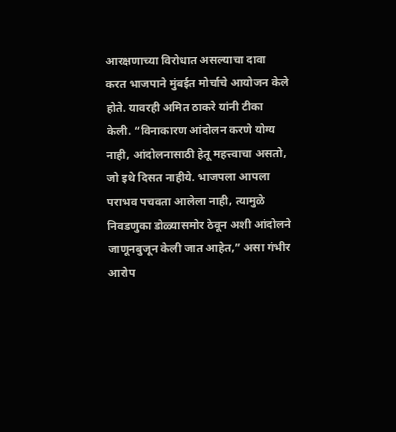आरक्षणाच्या विरोधात असल्याचा दावा करत भाजपाने मुंबईत मोर्चाचे आयोजन केले होते. यावरही अमित ठाकरे यांनी टीका केली. “विनाकारण आंदोलन करणे योग्य नाही, आंदोलनासाठी हेतू महत्त्वाचा असतो, जो इथे दिसत नाहीये. भाजपला आपला पराभव पचवता आलेला नाही, त्यामुळे निवडणुका डोळ्यासमोर ठेवून अशी आंदोलने जाणूनबुजून केली जात आहेत,” असा गंभीर आरोप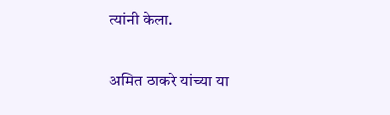त्यांनी केला.

अमित ठाकरे यांच्या या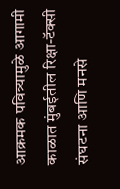आक्रमक पवित्र्यामुळे आगामी काळात मुंबईतील रिक्षा-टॅक्सी संघटना आणि मनसे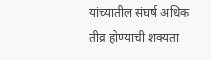यांच्यातील संघर्ष अधिक तीव्र होण्याची शक्यता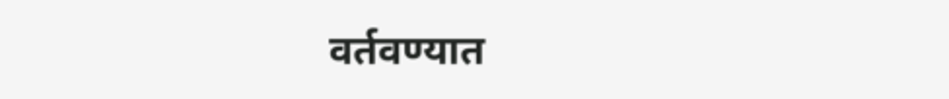वर्तवण्यात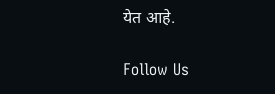येत आहे.

Follow Us